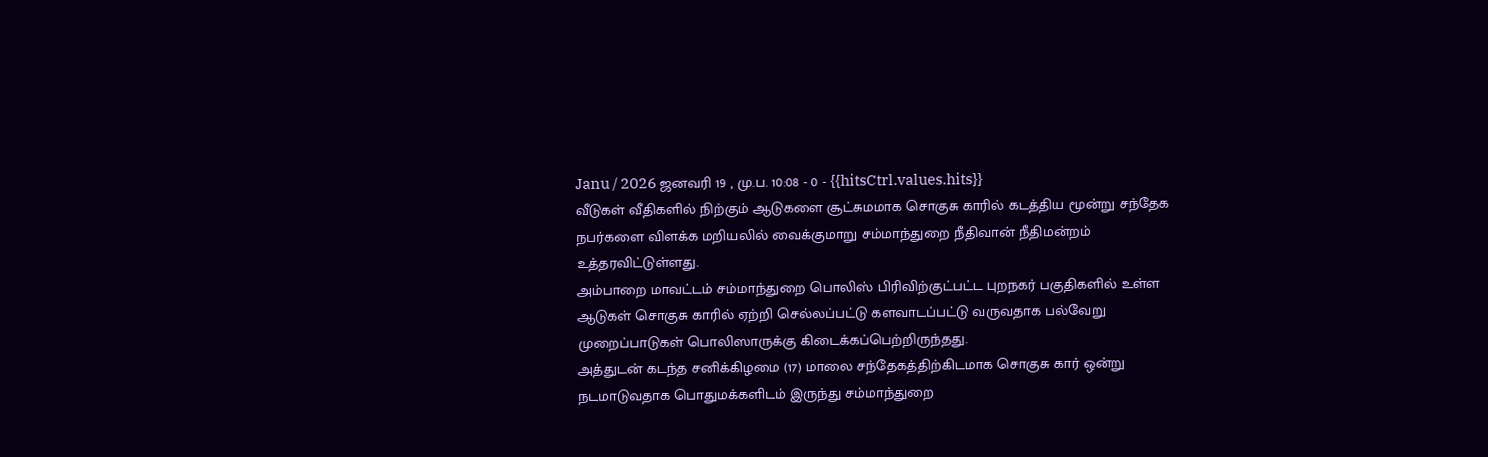Janu / 2026 ஜனவரி 19 , மு.ப. 10:08 - 0 - {{hitsCtrl.values.hits}}
வீடுகள் வீதிகளில் நிற்கும் ஆடுகளை சூட்சுமமாக சொகுசு காரில் கடத்திய மூன்று சந்தேக நபர்களை விளக்க மறியலில் வைக்குமாறு சம்மாந்துறை நீதிவான் நீதிமன்றம் உத்தரவிட்டுள்ளது.
அம்பாறை மாவட்டம் சம்மாந்துறை பொலிஸ் பிரிவிற்குட்பட்ட புறநகர் பகுதிகளில் உள்ள ஆடுகள் சொகுசு காரில் ஏற்றி செல்லப்பட்டு களவாடப்பட்டு வருவதாக பல்வேறு முறைப்பாடுகள் பொலிஸாருக்கு கிடைக்கப்பெற்றிருந்தது.
அத்துடன் கடந்த சனிக்கிழமை (17) மாலை சந்தேகத்திற்கிடமாக சொகுசு கார் ஒன்று நடமாடுவதாக பொதுமக்களிடம் இருந்து சம்மாந்துறை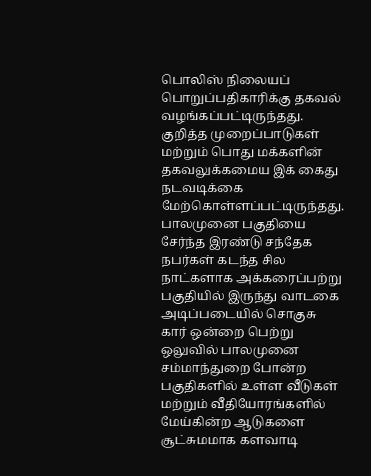பொலிஸ் நிலையப் பொறுப்பதிகாரிக்கு தகவல் வழங்கப்பட்டிருந்தது.
குறித்த முறைப்பாடுகள் மற்றும் பொது மக்களின் தகவலுக்கமைய இக் கைது நடவடிக்கை மேற்கொள்ளப்பட்டிருந்தது.
பாலமுனை பகுதியை சேர்ந்த இரண்டு சந்தேக நபர்கள் கடந்த சில நாட்களாக அக்கரைப்பற்று பகுதியில் இருந்து வாடகை அடிப்படையில் சொகுசு கார் ஒன்றை பெற்று ஒலுவில் பாலமுனை சம்மாந்துறை போன்ற பகுதிகளில் உள்ள வீடுகள் மற்றும் வீதியோரங்களில் மேய்கின்ற ஆடுகளை சூட்சுமமாக களவாடி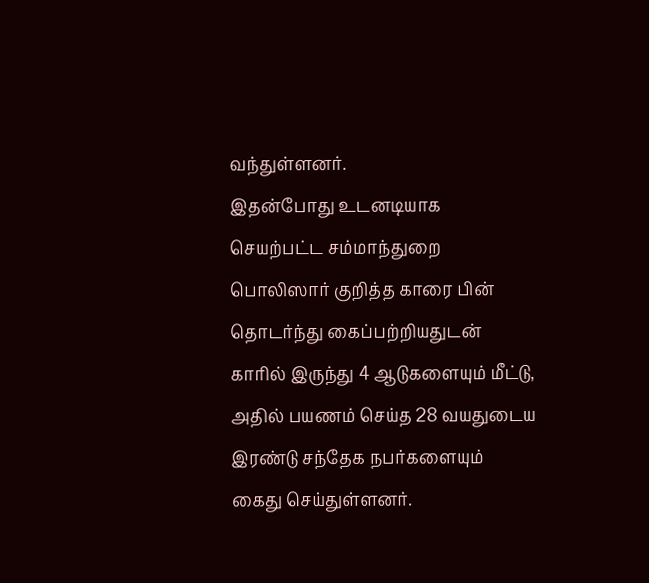வந்துள்ளனர்.
இதன்போது உடனடியாக செயற்பட்ட சம்மாந்துறை பொலிஸார் குறித்த காரை பின் தொடர்ந்து கைப்பற்றியதுடன் காரில் இருந்து 4 ஆடுகளையும் மீட்டு, அதில் பயணம் செய்த 28 வயதுடைய இரண்டு சந்தேக நபர்களையும் கைது செய்துள்ளனர்.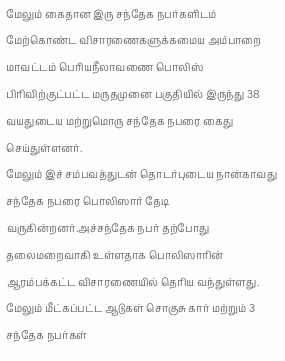மேலும் கைதான இரு சந்தேக நபர்களிடம் மேற்கொண்ட விசாரணைகளுக்கமைய அம்பாறை மாவட்டம் பெரியநீலாவணை பொலிஸ் பிரிவிற்குட்பட்ட மருதமுனை பகுதியில் இருந்து 38 வயதுடைய மற்றுமொரு சந்தேக நபரை கைது செய்துள்ளனர்.
மேலும் இச் சம்பவத்துடன் தொடர்புடைய நான்காவது சந்தேக நபரை பொலிஸார் தேடி வருகின்றனர்.அச்சந்தேக நபர் தற்போது தலைமறைவாகி உள்ளதாக பொலிஸாரின் ஆரம்பக்கட்ட விசாரணையில் தெரிய வந்துள்ளது.
மேலும் மீட்கப்பட்ட ஆடுகள் சொகுசு கார் மற்றும் 3 சந்தேக நபர்கள்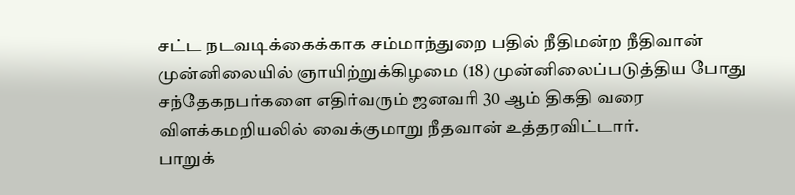சட்ட நடவடிக்கைக்காக சம்மாந்துறை பதில் நீதிமன்ற நீதிவான் முன்னிலையில் ஞாயிற்றுக்கிழமை (18) முன்னிலைப்படுத்திய போது சந்தேகநபர்களை எதிர்வரும் ஜனவரி 30 ஆம் திகதி வரை விளக்கமறியலில் வைக்குமாறு நீதவான் உத்தரவிட்டார்.
பாறுக்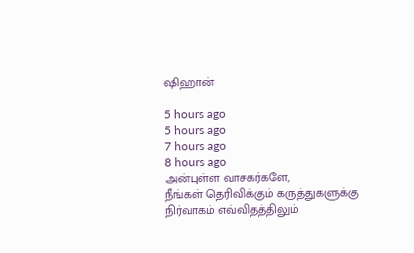ஷிஹான்

5 hours ago
5 hours ago
7 hours ago
8 hours ago
அன்புள்ள வாசகர்களே,
நீங்கள் தெரிவிக்கும் கருத்துகளுக்கு நிர்வாகம் எவ்விதத்திலும்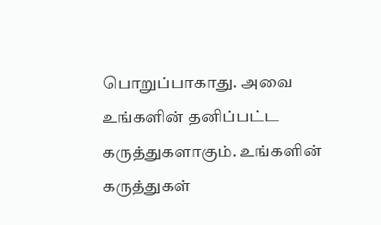பொறுப்பாகாது. அவை உங்களின் தனிப்பட்ட கருத்துகளாகும். உங்களின் கருத்துகள்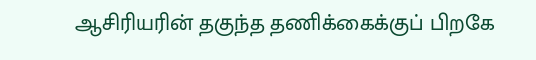ஆசிரியரின் தகுந்த தணிக்கைக்குப் பிறகே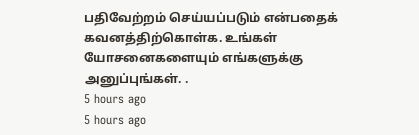பதிவேற்றம் செய்யப்படும் என்பதைக் கவனத்திற்கொள்க. உங்கள் யோசனைகளையும் எங்களுக்கு அனுப்புங்கள். .
5 hours ago
5 hours ago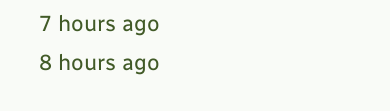7 hours ago
8 hours ago